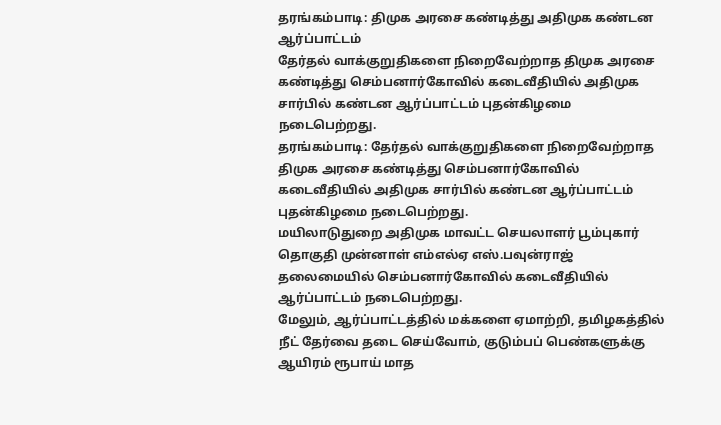தரங்கம்பாடி: திமுக அரசை கண்டித்து அதிமுக கண்டன ஆர்ப்பாட்டம்
தேர்தல் வாக்குறுதிகளை நிறைவேற்றாத திமுக அரசை கண்டித்து செம்பனார்கோவில் கடைவீதியில் அதிமுக சார்பில் கண்டன ஆர்ப்பாட்டம் புதன்கிழமை நடைபெற்றது.
தரங்கம்பாடி: தேர்தல் வாக்குறுதிகளை நிறைவேற்றாத திமுக அரசை கண்டித்து செம்பனார்கோவில் கடைவீதியில் அதிமுக சார்பில் கண்டன ஆர்ப்பாட்டம் புதன்கிழமை நடைபெற்றது.
மயிலாடுதுறை அதிமுக மாவட்ட செயலாளர் பூம்புகார் தொகுதி முன்னாள் எம்எல்ஏ எஸ்.பவுன்ராஜ் தலைமையில் செம்பனார்கோவில் கடைவீதியில் ஆர்ப்பாட்டம் நடைபெற்றது.
மேலும், ஆர்ப்பாட்டத்தில் மக்களை ஏமாற்றி, தமிழகத்தில் நீட் தேர்வை தடை செய்வோம், குடும்பப் பெண்களுக்கு ஆயிரம் ரூபாய் மாத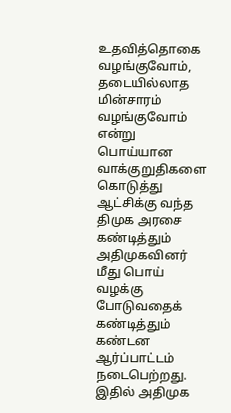உதவித்தொகை வழங்குவோம், தடையில்லாத மின்சாரம் வழங்குவோம் என்று பொய்யான வாக்குறுதிகளை கொடுத்து ஆட்சிக்கு வந்த திமுக அரசை கண்டித்தும் அதிமுகவினர் மீது பொய் வழக்கு போடுவதைக் கண்டித்தும் கண்டன ஆர்ப்பாட்டம் நடைபெற்றது.
இதில் அதிமுக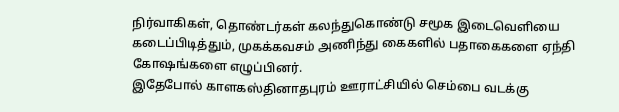நிர்வாகிகள், தொண்டர்கள் கலந்துகொண்டு சமூக இடைவெளியை கடைப்பிடித்தும், முகக்கவசம் அணிந்து கைகளில் பதாகைகளை ஏந்தி கோஷங்களை எழுப்பினர்.
இதேபோல் காளகஸ்தினாதபுரம் ஊராட்சியில் செம்பை வடக்கு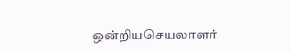ஒன்றியசெயலாளர்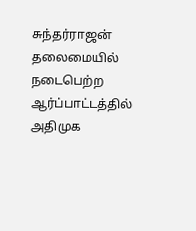சுந்தர்ராஜன் தலைமையில் நடைபெற்ற ஆர்ப்பாட்டத்தில் அதிமுக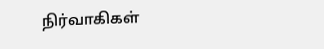நிர்வாகிகள்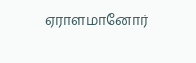ஏராளமானோர்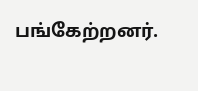பங்கேற்றனர்.